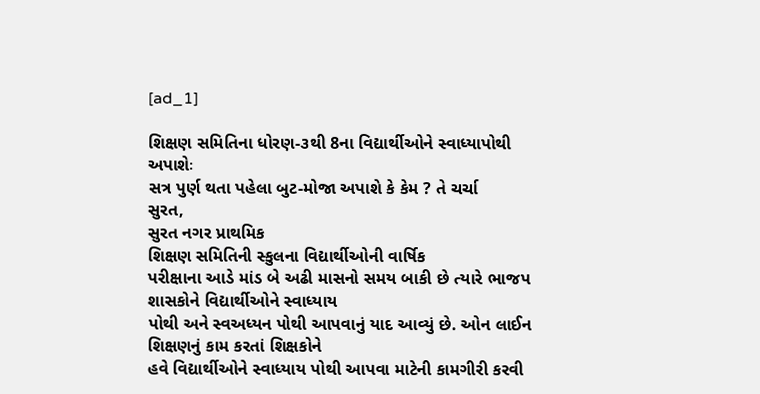[ad_1]

શિક્ષણ સમિતિના ધોરણ-૩થી 8ના વિદ્યાર્થીઓને સ્વાધ્યાપોથી અપાશેઃ
સત્ર પુર્ણ થતા પહેલા બુટ-મોજા અપાશે કે કેમ ? તે ચર્ચા
સુરત,
સુરત નગર પ્રાથમિક
શિક્ષણ સમિતિની સ્કુલના વિદ્યાર્થીઓની વાર્ષિક
પરીક્ષાના આડે માંડ બે અઢી માસનો સમય બાકી છે ત્યારે ભાજપ શાસકોને વિદ્યાર્થીઓને સ્વાધ્યાય
પોથી અને સ્વઅધ્યન પોથી આપવાનું યાદ આવ્યું છે. ઓન લાઈન શિક્ષણનું કામ કરતાં શિક્ષકોને
હવે વિદ્યાર્થીઓને સ્વાધ્યાય પોથી આપવા માટેની કામગીરી કરવી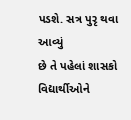પડશે. સત્ર પુરૃ થવા આવ્યું
છે તે પહેલાં શાસકો વિદ્યાર્થીઓને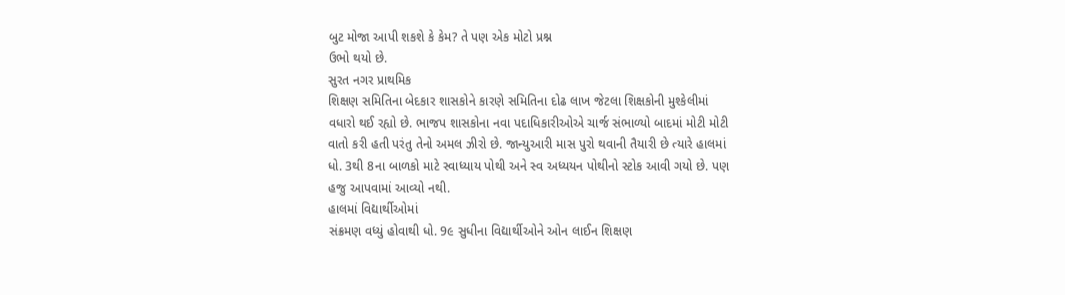બુટ મોજા આપી શકશે કે કેમ? તે પણ એક મોટો પ્રશ્ન
ઉભો થયો છે.
સુરત નગર પ્રાથમિક
શિક્ષણ સમિતિના બેદકાર શાસકોને કારણે સમિતિના દોઢ લાખ જેટલા શિક્ષકોની મુશ્કેલીમાં
વધારો થઈ રહ્યો છે. ભાજપ શાસકોના નવા પદાધિકારીઓએ ચાર્જ સંભાળ્યો બાદમાં મોટી મોટી
વાતો કરી હતી પરંતુ તેનો અમલ ઝીરો છે. જાન્યુઆરી માસ પુરો થવાની તૈયારી છે ત્યારે હાલમાં
ધો. 3થી 8ના બાળકો માટે સ્વાધ્યાય પોથી અને સ્વ અધ્યયન પોથીનો સ્ટોક આવી ગયો છે. પણ
હજુ આપવામાં આવ્યો નથી.
હાલમાં વિદ્યાર્થીઓમાં
સંક્રમણ વધ્યું હોવાથી ધો. 9૯ સુધીના વિદ્યાર્થીઓને ઓન લાઈન શિક્ષણ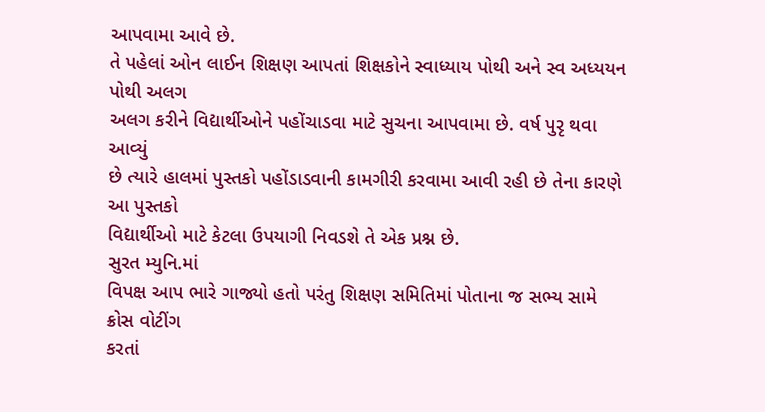આપવામા આવે છે.
તે પહેલાં ઓન લાઈન શિક્ષણ આપતાં શિક્ષકોને સ્વાધ્યાય પોથી અને સ્વ અધ્યયન પોથી અલગ
અલગ કરીને વિદ્યાર્થીઓને પહોંચાડવા માટે સુચના આપવામા છે. વર્ષ પુરૃ થવા આવ્યું
છે ત્યારે હાલમાં પુસ્તકો પહોંડાડવાની કામગીરી કરવામા આવી રહી છે તેના કારણે આ પુસ્તકો
વિદ્યાર્થીઓ માટે કેટલા ઉપયાગી નિવડશે તે એક પ્રશ્ન છે.
સુરત મ્યુનિ.માં
વિપક્ષ આપ ભારે ગાજ્યો હતો પરંતુ શિક્ષણ સમિતિમાં પોતાના જ સભ્ય સામે ક્રોસ વોટીંગ
કરતાં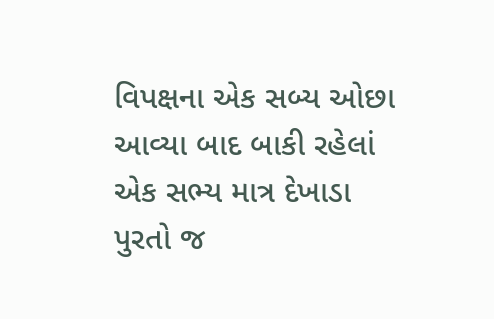વિપક્ષના એક સબ્ય ઓછા આવ્યા બાદ બાકી રહેલાં એક સભ્ય માત્ર દેખાડા પુરતો જ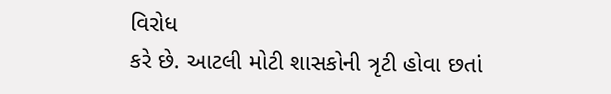વિરોધ
કરે છે. આટલી મોટી શાસકોની ત્રૃટી હોવા છતાં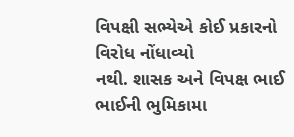વિપક્ષી સભ્યેએ કોઈ પ્રકારનો વિરોધ નોંધાવ્યો
નથી. શાસક અને વિપક્ષ ભાઈ ભાઈની ભુમિકામા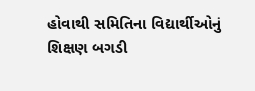હોવાથી સમિતિના વિદ્યાર્થીઓનું શિક્ષણ બગડી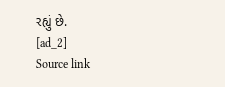રહ્યું છે.
[ad_2]
Source link